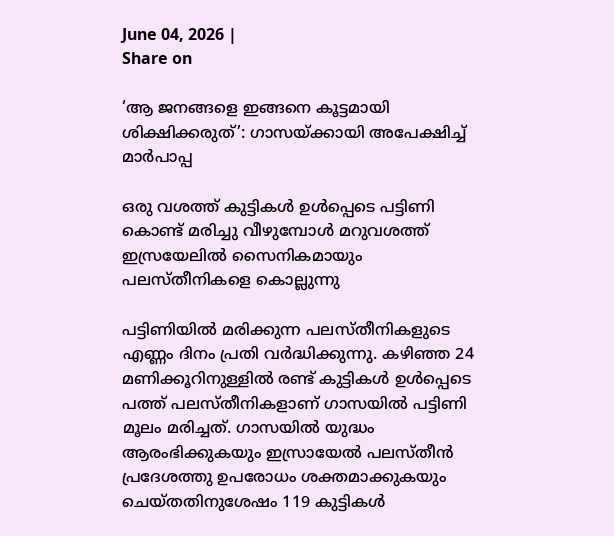June 04, 2026 |
Share on

‘ആ ജനങ്ങളെ ഇങ്ങനെ കൂട്ടമായി ശിക്ഷിക്കരുത്‌’: ഗാസയ്ക്കായി അപേക്ഷിച്ച് മാര്‍പാപ്പ

ഒരു വശത്ത് കുട്ടികള്‍ ഉള്‍പ്പെടെ പട്ടിണി കൊണ്ട് മരിച്ചു വീഴുമ്പോള്‍ മറുവശത്ത് ഇസ്രയേലില്‍ സൈനികമായും പലസ്തീനികളെ കൊല്ലുന്നു

പട്ടിണിയില്‍ മരിക്കുന്ന പലസ്തീനികളുടെ എണ്ണം ദിനം പ്രതി വര്‍ദ്ധിക്കുന്നു. കഴിഞ്ഞ 24 മണിക്കൂറിനുള്ളില്‍ രണ്ട് കുട്ടികള്‍ ഉള്‍പ്പെടെ പത്ത് പലസ്തീനികളാണ് ഗാസയില്‍ പട്ടിണി മൂലം മരിച്ചത്. ഗാസയില്‍ യുദ്ധം ആരംഭിക്കുകയും ഇസ്രായേല്‍ പലസ്തീന്‍ പ്രദേശത്തു ഉപരോധം ശക്തമാക്കുകയും ചെയ്തതിനുശേഷം 119 കുട്ടികള്‍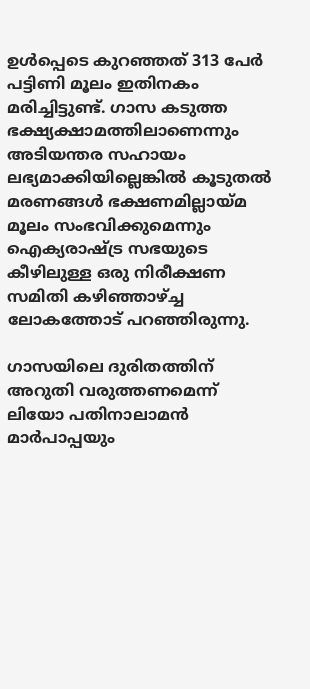ഉള്‍പ്പെടെ കുറഞ്ഞത് 313 പേര്‍ പട്ടിണി മൂലം ഇതിനകം മരിച്ചിട്ടുണ്ട്. ഗാസ കടുത്ത ഭക്ഷ്യക്ഷാമത്തിലാണെന്നും അടിയന്തര സഹായം ലഭ്യമാക്കിയില്ലെങ്കില്‍ കൂടുതല്‍ മരണങ്ങള്‍ ഭക്ഷണമില്ലായ്മ മൂലം സംഭവിക്കുമെന്നും ഐക്യരാഷ്ട്ര സഭയുടെ കീഴിലുള്ള ഒരു നിരീക്ഷണ സമിതി കഴിഞ്ഞാഴ്ച്ച ലോകത്തോട് പറഞ്ഞിരുന്നു.

ഗാസയിലെ ദുരിതത്തിന് അറുതി വരുത്തണമെന്ന് ലിയോ പതിനാലാമന്‍ മാര്‍പാപ്പയും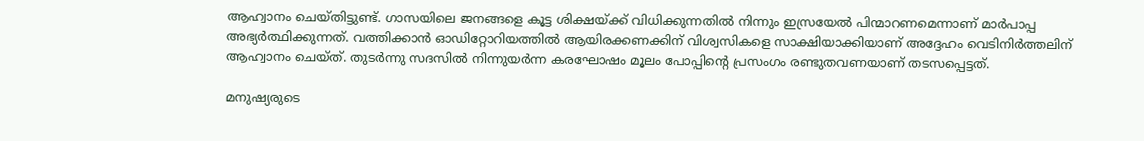ആഹ്വാനം ചെയ്തിട്ടുണ്ട്. ഗാസയിലെ ജനങ്ങളെ കൂട്ട ശിക്ഷയ്ക്ക് വിധിക്കുന്നതില്‍ നിന്നും ഇസ്രയേല്‍ പിന്മാറണമെന്നാണ് മാര്‍പാപ്പ അഭ്യര്‍ത്ഥിക്കുന്നത്. വത്തിക്കാന്‍ ഓഡിറ്റോറിയത്തില്‍ ആയിരക്കണക്കിന് വിശ്വസികളെ സാക്ഷിയാക്കിയാണ് അദ്ദേഹം വെടിനിര്‍ത്തലിന് ആഹ്വാനം ചെയ്ത്. തുടര്‍ന്നു സദസില്‍ നിന്നുയര്‍ന്ന കരഘോഷം മൂലം പോപ്പിന്റെ പ്രസംഗം രണ്ടുതവണയാണ് തടസപ്പെട്ടത്.

മനുഷ്യരുടെ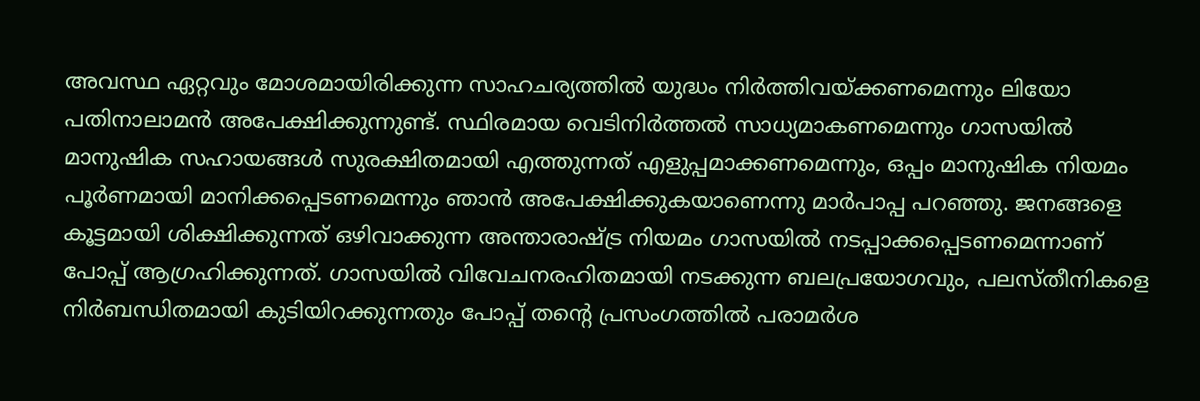അവസ്ഥ ഏറ്റവും മോശമായിരിക്കുന്ന സാഹചര്യത്തില്‍ യുദ്ധം നിര്‍ത്തിവയ്ക്കണമെന്നും ലിയോ പതിനാലാമന്‍ അപേക്ഷിക്കുന്നുണ്ട്. സ്ഥിരമായ വെടിനിര്‍ത്തല്‍ സാധ്യമാകണമെന്നും ഗാസയില്‍ മാനുഷിക സഹായങ്ങള്‍ സുരക്ഷിതമായി എത്തുന്നത് എളുപ്പമാക്കണമെന്നും, ഒപ്പം മാനുഷിക നിയമം പൂര്‍ണമായി മാനിക്കപ്പെടണമെന്നും ഞാന്‍ അപേക്ഷിക്കുകയാണെന്നു മാര്‍പാപ്പ പറഞ്ഞു. ജനങ്ങളെ കൂട്ടമായി ശിക്ഷിക്കുന്നത് ഒഴിവാക്കുന്ന അന്താരാഷ്ട്ര നിയമം ഗാസയില്‍ നടപ്പാക്കപ്പെടണമെന്നാണ് പോപ്പ് ആഗ്രഹിക്കുന്നത്. ഗാസയില്‍ വിവേചനരഹിതമായി നടക്കുന്ന ബലപ്രയോഗവും, പലസ്തീനികളെ നിര്‍ബന്ധിതമായി കുടിയിറക്കുന്നതും പോപ്പ് തന്റെ പ്രസംഗത്തില്‍ പരാമര്‍ശ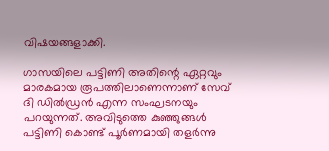വിഷയങ്ങളാക്കി.

ഗാസയിലെ പട്ടിണി അതിന്റെ ഏറ്റവും മാരകമായ രൂപത്തിലാണെന്നാണ് സേവ് ദി ഡില്‍ഡ്രന്‍ എന്ന സംഘടനയും പറയുന്നത്. അവിടുത്തെ കുഞ്ഞുങ്ങള്‍ പട്ടിണി കൊണ്ട് പൂര്‍ണമായി തളര്‍ന്നു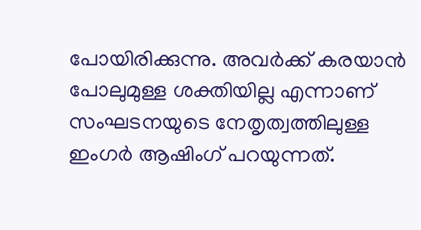പോയിരിക്കുന്നു. അവര്‍ക്ക് കരയാന്‍ പോലുമുള്ള ശക്തിയില്ല എന്നാണ് സംഘടനയുടെ നേതൃത്വത്തിലുള്ള ഇംഗര്‍ ആഷിംഗ് പറയുന്നത്.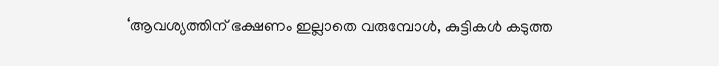‘ആവശ്യത്തിന് ഭക്ഷണം ഇല്ലാതെ വരുമ്പോള്‍, കുട്ടികള്‍ കടുത്ത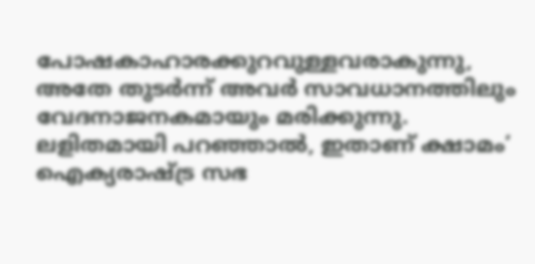പോഷകാഹാരക്കുറവുള്ളവരാകുന്നു, അതേ തുടര്‍ന്ന് അവര്‍ സാവധാനത്തിലും വേദനാജനകമായും മരിക്കുന്നു. ലളിതമായി പറഞ്ഞാല്‍, ഇതാണ് ക്ഷാമം’ ഐക്യരാഷ്ട്ര സഭ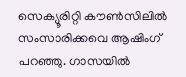സെക്യൂരിറ്റി കൗണ്‍സിലില്‍ സംസാരിക്കവെ ആഷിംഗ് പറഞ്ഞു. ഗാസയില്‍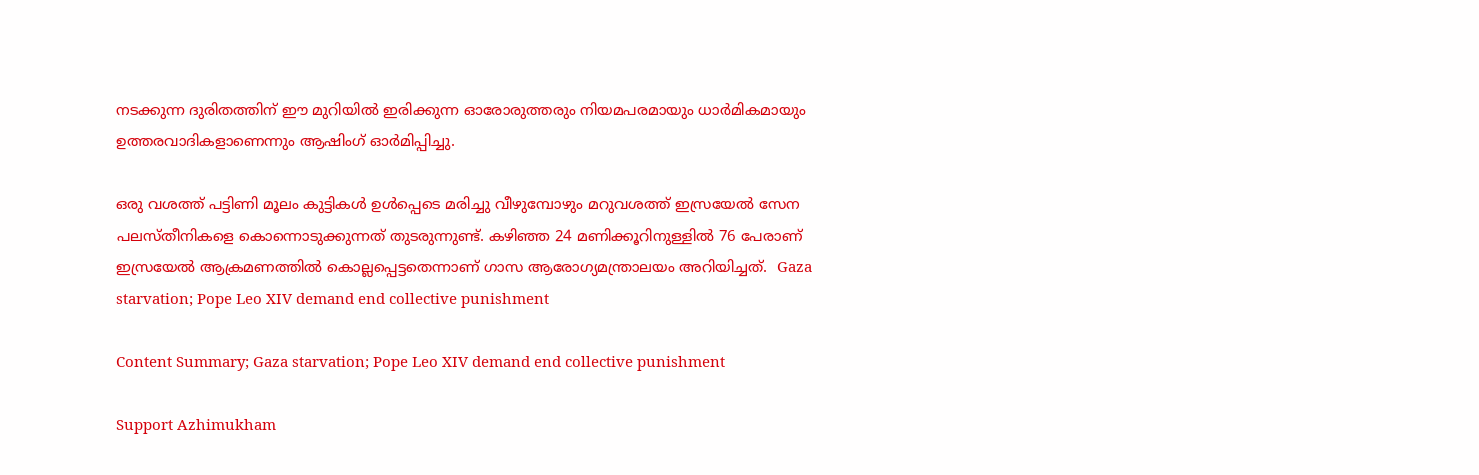നടക്കുന്ന ദുരിതത്തിന് ഈ മുറിയില്‍ ഇരിക്കുന്ന ഓരോരുത്തരും നിയമപരമായും ധാര്‍മികമായും ഉത്തരവാദികളാണെന്നും ആഷിംഗ് ഓര്‍മിപ്പിച്ചു.

ഒരു വശത്ത് പട്ടിണി മൂലം കുട്ടികള്‍ ഉള്‍പ്പെടെ മരിച്ചു വീഴുമ്പോഴും മറുവശത്ത് ഇസ്രയേല്‍ സേന പലസ്തീനികളെ കൊന്നൊടുക്കുന്നത് തുടരുന്നുണ്ട്. കഴിഞ്ഞ 24 മണിക്കൂറിനുള്ളില്‍ 76 പേരാണ് ഇസ്രയേല്‍ ആക്രമണത്തില്‍ കൊല്ലപ്പെട്ടതെന്നാണ് ഗാസ ആരോഗ്യമന്ത്രാലയം അറിയിച്ചത്.  Gaza starvation; Pope Leo XIV demand end collective punishment

Content Summary; Gaza starvation; Pope Leo XIV demand end collective punishment

Support Azhimukham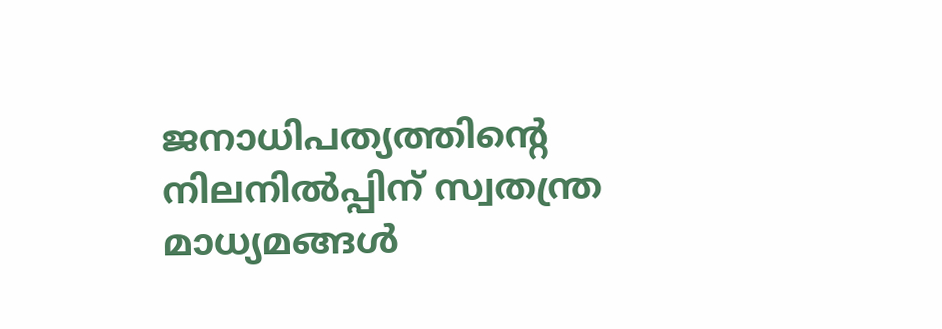ജനാധിപത്യത്തിന്റെ നിലനിൽപ്പിന് സ്വതന്ത്ര മാധ്യമങ്ങൾ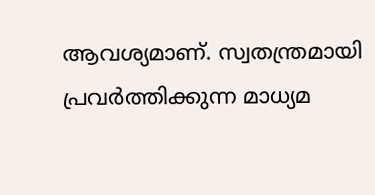ആവശ്യമാണ്. സ്വതന്ത്രമായി പ്രവർത്തിക്കുന്ന മാധ്യമ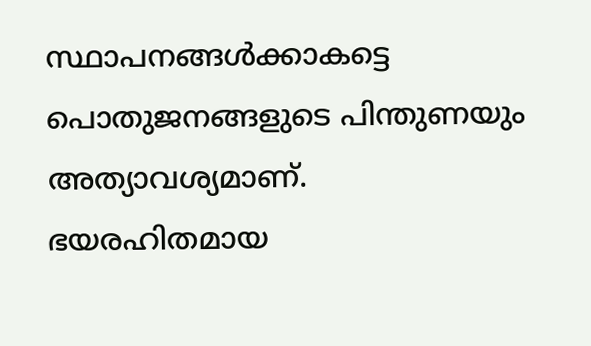സ്ഥാപനങ്ങൾക്കാകട്ടെ പൊതുജനങ്ങളുടെ പിന്തുണയും അത്യാവശ്യമാണ്. ഭയരഹിതമായ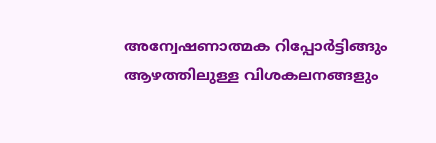അന്വേഷണാത്മക റിപ്പോർട്ടിങ്ങും ആഴത്തിലുള്ള വിശകലനങ്ങളും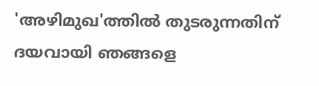'അഴിമുഖ'ത്തിൽ തുടരുന്നതിന് ദയവായി ഞങ്ങളെ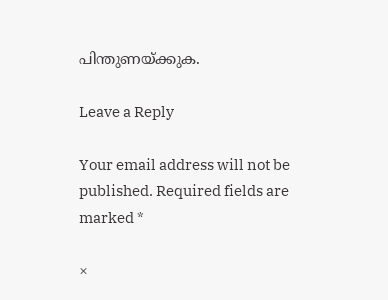പിന്തുണയ്ക്കുക.

Leave a Reply

Your email address will not be published. Required fields are marked *

×